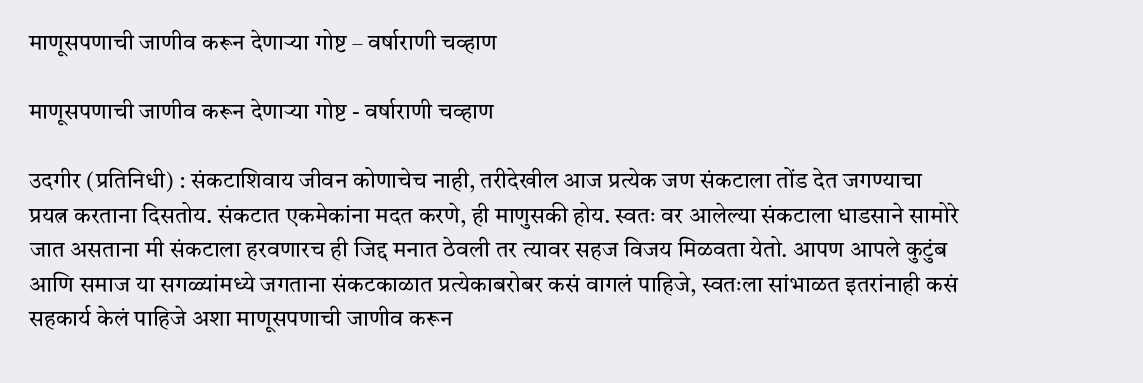माणूसपणाची जाणीव करून देणाऱ्या गोष्ट – वर्षाराणी चव्हाण

माणूसपणाची जाणीव करून देणाऱ्या गोष्ट - वर्षाराणी चव्हाण

उदगीर (प्रतिनिधी) : संकटाशिवाय जीवन कोणाचेच नाही, तरीदेखील आज प्रत्येक जण संकटाला तोंड देत जगण्याचा प्रयत्न करताना दिसतोय. संकटात एकमेकांना मदत करणे, ही माणुसकी होय. स्वतः वर आलेल्या संकटाला धाडसाने सामोरे जात असताना मी संकटाला हरवणारच ही जिद्द मनात ठेवली तर त्यावर सहज विजय मिळवता येतो. आपण आपले कुटुंब आणि समाज या सगळ्यांमध्ये जगताना संकटकाळात प्रत्येकाबरोबर कसं वागलं पाहिजे, स्वतःला सांभाळत इतरांनाही कसं सहकार्य केलं पाहिजे अशा माणूसपणाची जाणीव करून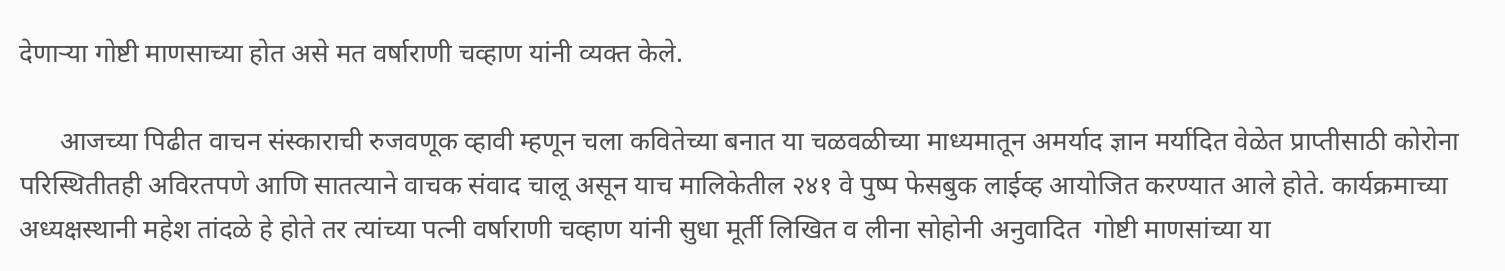देणाऱ्या गोष्टी माणसाच्या होत असे मत वर्षाराणी चव्हाण यांनी व्यक्त केले.

      आजच्या पिढीत वाचन संस्काराची रुजवणूक व्हावी म्हणून चला कवितेच्या बनात या चळवळीच्या माध्यमातून अमर्याद ज्ञान मर्यादित वेळेत प्राप्तीसाठी कोरोना  परिस्थितीतही अविरतपणे आणि सातत्याने वाचक संवाद चालू असून याच मालिकेतील २४१ वे पुष्प फेसबुक लाईव्ह आयोजित करण्यात आले होते. कार्यक्रमाच्या अध्यक्षस्थानी महेश तांदळे हे होते तर त्यांच्या पत्नी वर्षाराणी चव्हाण यांनी सुधा मूर्ती लिखित व लीना सोहोनी अनुवादित  गोष्टी माणसांच्या या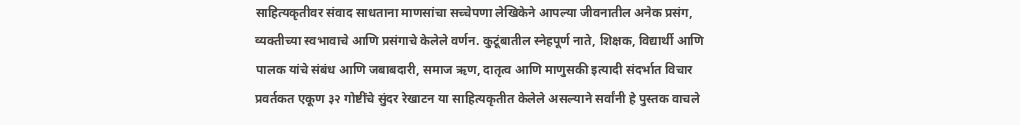साहित्यकृतीवर संवाद साधताना माणसांचा सच्चेपणा लेखिकेने आपल्या जीवनातील अनेक प्रसंग, व्यक्तीच्या स्वभावाचे आणि प्रसंगाचे केलेले वर्णन. कुटूंबातील स्नेहपूर्ण नाते, शिक्षक, विद्यार्थी आणि पालक यांचे संबंध आणि जबाबदारी, समाज ऋण, दातृत्व आणि माणुसकी इत्यादी संदर्भात विचार प्रवर्तकत एकूण ३२ गोष्टींचे सुंदर रेखाटन या साहित्यकृतीत केलेले असल्याने सर्वांनी हे पुस्तक वाचले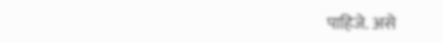पाहिजे. असे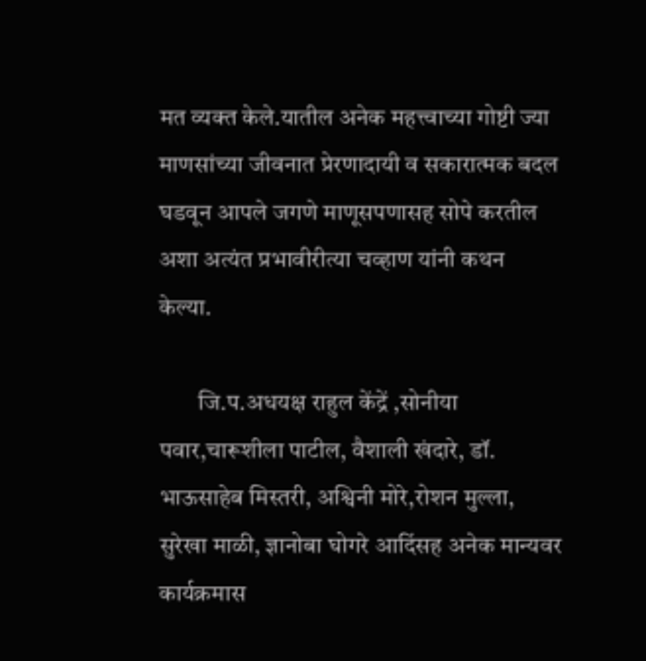मत व्यक्त केले.यातील अनेक महत्त्वाच्या गोष्टी ज्या माणसांच्या जीवनात प्रेरणादायी व सकारात्मक बदल घडवून आपले जगणे माणूसपणासह सोपे करतील अशा अत्यंत प्रभावीरीत्या चव्हाण यांनी कथन केल्या.

        जि.प.अधयक्ष राहुल केंद्रें ,सोनीया पवार,चारूशीला पाटील, वैशाली खंदारे, डॉ. भाऊसाहेब मिस्तरी, अश्विनी मोरे,रोशन मुल्ला, सुरेखा माळी, ज्ञानोबा घोगरे आदिंसह अनेक मान्यवर कार्यक्रमास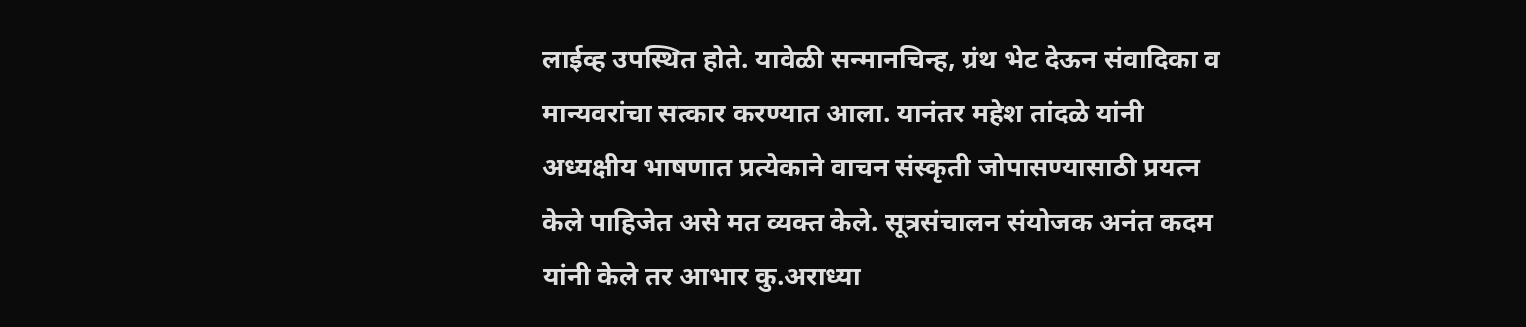लाईव्ह उपस्थित होते. यावेळी सन्मानचिन्ह, ग्रंथ भेट देऊन संवादिका व मान्यवरांचा सत्कार करण्यात आला. यानंतर महेश तांदळे यांनी अध्यक्षीय भाषणात प्रत्येकाने वाचन संस्कृती जोपासण्यासाठी प्रयत्न केले पाहिजेत असे मत व्यक्त केले. सूत्रसंचालन संयोजक अनंत कदम यांनी केले तर आभार कु.अराध्या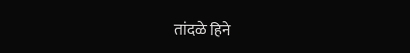तांदळे हिने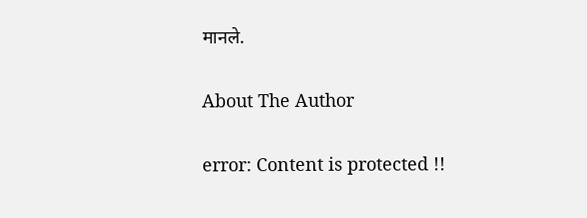मानले.

About The Author

error: Content is protected !!